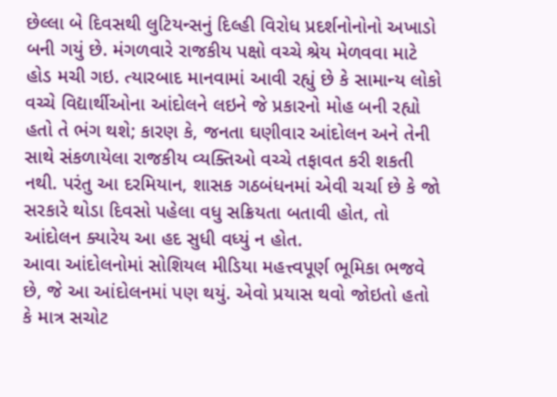છેલ્લા બે દિવસથી લુટિયન્સનું દિલ્હી વિરોધ પ્રદર્શનોનોનો અખાડો બની ગયું છે. મંગળવારે રાજકીય પક્ષો વચ્ચે શ્રેય મેળવવા માટે હોડ મચી ગઇ. ત્યારબાદ માનવામાં આવી રહ્યું છે કે સામાન્ય લોકો વચ્ચે વિદ્યાર્થીઓના આંદોલને લઇને જે પ્રકારનો મોહ બની રહ્યો હતો તે ભંગ થશે; કારણ કે, જનતા ઘણીવાર આંદોલન અને તેની સાથે સંકળાયેલા રાજકીય વ્યક્તિઓ વચ્ચે તફાવત કરી શકતી નથી. પરંતુ આ દરમિયાન, શાસક ગઠબંધનમાં એવી ચર્ચા છે કે જો સરકારે થોડા દિવસો પહેલા વધુ સક્રિયતા બતાવી હોત, તો આંદોલન ક્યારેય આ હદ સુધી વધ્યું ન હોત.
આવા આંદોલનોમાં સોશિયલ મીડિયા મહત્ત્વપૂર્ણ ભૂમિકા ભજવે છે, જે આ આંદોલનમાં પણ થયું. એવો પ્રયાસ થવો જોઇતો હતો કે માત્ર સચોટ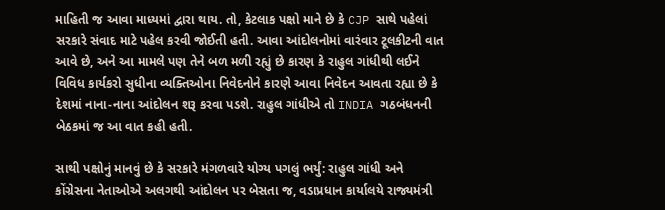માહિતી જ આવા માધ્યમાં દ્વારા થાય. તો, કેટલાક પક્ષો માને છે કે CJP સાથે પહેલાં સરકારે સંવાદ માટે પહેલ કરવી જોઈતી હતી. આવા આંદોલનોમાં વારંવાર ટૂલકીટની વાત આવે છે, અને આ મામલે પણ તેને બળ મળી રહ્યું છે કારણ કે રાહુલ ગાંધીથી લઈને વિવિધ કાર્યકરો સુધીના વ્યક્તિઓના નિવેદનોને કારણે આવા નિવેદન આવતા રહ્યા છે કે દેશમાં નાના-નાના આંદોલન શરૂ કરવા પડશે. રાહુલ ગાંધીએ તો INDIA ગઠબંધનની બેઠકમાં જ આ વાત કહી હતી.

સાથી પક્ષોનું માનવું છે કે સરકારે મંગળવારે યોગ્ય પગલું ભર્યું: રાહુલ ગાંધી અને કોંગ્રેસના નેતાઓએ અલગથી આંદોલન પર બેસતા જ, વડાપ્રધાન કાર્યાલયે રાજ્યમંત્રી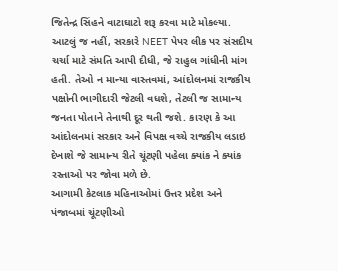જિતેન્દ્ર સિંહને વાટાઘાટો શરૂ કરવા માટે મોકલ્યા. આટલું જ નહીં, સરકારે NEET પેપર લીક પર સંસદીય ચર્ચા માટે સંમતિ આપી દીધી, જે રાહુલ ગાંધીની માંગ હતી. તેઓ ન માન્યા વાસ્તવમાં, આંદોલનમાં રાજકીય પક્ષોની ભાગીદારી જેટલી વધશે, તેટલી જ સામાન્ય જનતા પોતાને તેનાથી દૂર થતી જશે. કારણ કે આ આંદોલનમાં સરકાર અને વિપક્ષ વચ્ચે રાજકીય લડાઇ દેખાશે જે સામાન્ય રીતે ચૂંટણી પહેલા ક્યાંક ને ક્યાંક રસ્તાઓ પર જોવા મળે છે.
આગામી કેટલાક મહિનાઓમાં ઉત્તર પ્રદેશ અને પંજાબમાં ચૂંટણીઓ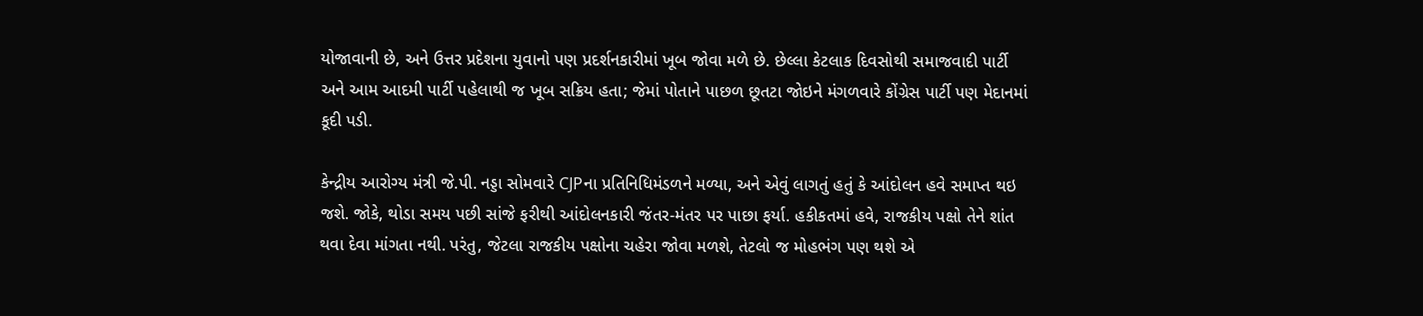યોજાવાની છે, અને ઉત્તર પ્રદેશના યુવાનો પણ પ્રદર્શનકારીમાં ખૂબ જોવા મળે છે. છેલ્લા કેટલાક દિવસોથી સમાજવાદી પાર્ટી અને આમ આદમી પાર્ટી પહેલાથી જ ખૂબ સક્રિય હતા; જેમાં પોતાને પાછળ છૂતટા જોઇને મંગળવારે કોંગ્રેસ પાર્ટી પણ મેદાનમાં કૂદી પડી.

કેન્દ્રીય આરોગ્ય મંત્રી જે.પી. નડ્ડા સોમવારે CJPના પ્રતિનિધિમંડળને મળ્યા, અને એવું લાગતું હતું કે આંદોલન હવે સમાપ્ત થઇ જશે. જોકે, થોડા સમય પછી સાંજે ફરીથી આંદોલનકારી જંતર-મંતર પર પાછા ફર્યા. હકીકતમાં હવે, રાજકીય પક્ષો તેને શાંત થવા દેવા માંગતા નથી. પરંતુ, જેટલા રાજકીય પક્ષોના ચહેરા જોવા મળશે, તેટલો જ મોહભંગ પણ થશે એ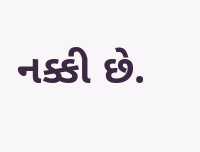નક્કી છે.